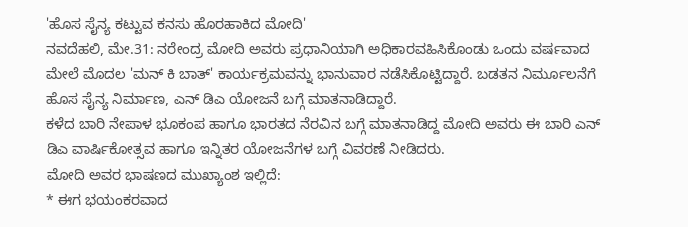'ಹೊಸ ಸೈನ್ಯ ಕಟ್ಟುವ ಕನಸು ಹೊರಹಾಕಿದ ಮೋದಿ'
ನವದೆಹಲಿ, ಮೇ.31: ನರೇಂದ್ರ ಮೋದಿ ಅವರು ಪ್ರಧಾನಿಯಾಗಿ ಅಧಿಕಾರವಹಿಸಿಕೊಂಡು ಒಂದು ವರ್ಷವಾದ ಮೇಲೆ ಮೊದಲ 'ಮನ್ ಕಿ ಬಾತ್' ಕಾರ್ಯಕ್ರಮವನ್ನು ಭಾನುವಾರ ನಡೆಸಿಕೊಟ್ಟಿದ್ದಾರೆ. ಬಡತನ ನಿರ್ಮೂಲನೆಗೆ ಹೊಸ ಸೈನ್ಯ ನಿರ್ಮಾಣ, ಎನ್ ಡಿಎ ಯೋಜನೆ ಬಗ್ಗೆ ಮಾತನಾಡಿದ್ದಾರೆ.
ಕಳೆದ ಬಾರಿ ನೇಪಾಳ ಭೂಕಂಪ ಹಾಗೂ ಭಾರತದ ನೆರವಿನ ಬಗ್ಗೆ ಮಾತನಾಡಿದ್ದ ಮೋದಿ ಅವರು ಈ ಬಾರಿ ಎನ್ ಡಿಎ ವಾರ್ಷಿಕೋತ್ಸವ ಹಾಗೂ ಇನ್ನಿತರ ಯೋಜನೆಗಳ ಬಗ್ಗೆ ವಿವರಣೆ ನೀಡಿದರು.
ಮೋದಿ ಅವರ ಭಾಷಣದ ಮುಖ್ಯಾಂಶ ಇಲ್ಲಿದೆ:
* ಈಗ ಭಯಂಕರವಾದ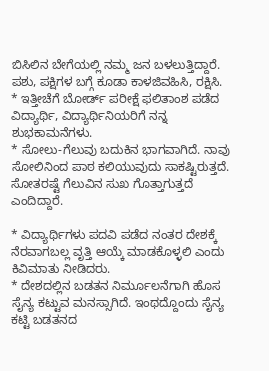ಬಿಸಿಲಿನ ಬೇಗೆಯಲ್ಲಿ ನಮ್ಮ ಜನ ಬಳಲುತ್ತಿದ್ದಾರೆ. ಪಶು, ಪಕ್ಷಿಗಳ ಬಗ್ಗೆ ಕೂಡಾ ಕಾಳಜಿವಹಿಸಿ, ರಕ್ಷಿಸಿ.
* ಇತ್ತೀಚೆಗೆ ಬೋರ್ಡ್ ಪರೀಕ್ಷೆ ಫಲಿತಾಂಶ ಪಡೆದ ವಿದ್ಯಾರ್ಥಿ, ವಿದ್ಯಾರ್ಥಿನಿಯರಿಗೆ ನನ್ನ ಶುಭಕಾಮನೆಗಳು.
* ಸೋಲು-ಗೆಲುವು ಬದುಕಿನ ಭಾಗವಾಗಿದೆ. ನಾವು ಸೋಲಿನಿಂದ ಪಾಠ ಕಲಿಯುವುದು ಸಾಕಷ್ಟಿರುತ್ತದೆ. ಸೋತರಷ್ಟೆ ಗೆಲುವಿನ ಸುಖ ಗೊತ್ತಾಗುತ್ತದೆ ಎಂದಿದ್ದಾರೆ.

* ವಿದ್ಯಾರ್ಥಿಗಳು ಪದವಿ ಪಡೆದ ನಂತರ ದೇಶಕ್ಕೆ ನೆರವಾಗಬಲ್ಲ ವೃತ್ತಿ ಆಯ್ಕೆ ಮಾಡಕೊಳ್ಳಲಿ ಎಂದು ಕಿವಿಮಾತು ನೀಡಿದರು.
* ದೇಶದಲ್ಲಿನ ಬಡತನ ನಿರ್ಮೂಲನೆಗಾಗಿ ಹೊಸ ಸೈನ್ಯ ಕಟ್ಟುವ ಮನಸ್ಸಾಗಿದೆ. ಇಂಥದ್ದೊಂದು ಸೈನ್ಯ ಕಟ್ಟಿ ಬಡತನದ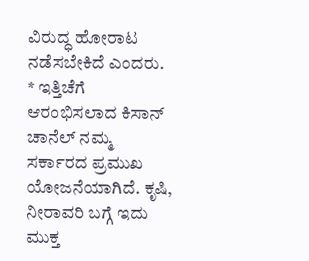ವಿರುದ್ಧ ಹೋರಾಟ ನಡೆಸಬೇಕಿದೆ ಎಂದರು.
* ಇತ್ತಿಚೆಗೆ ಆರಂಭಿಸಲಾದ ಕಿಸಾನ್ ಚಾನೆಲ್ ನಮ್ಮ ಸರ್ಕಾರದ ಪ್ರಮುಖ ಯೋಜನೆಯಾಗಿದೆ. ಕೃಷಿ, ನೀರಾವರಿ ಬಗ್ಗೆ ಇದು ಮುಕ್ತ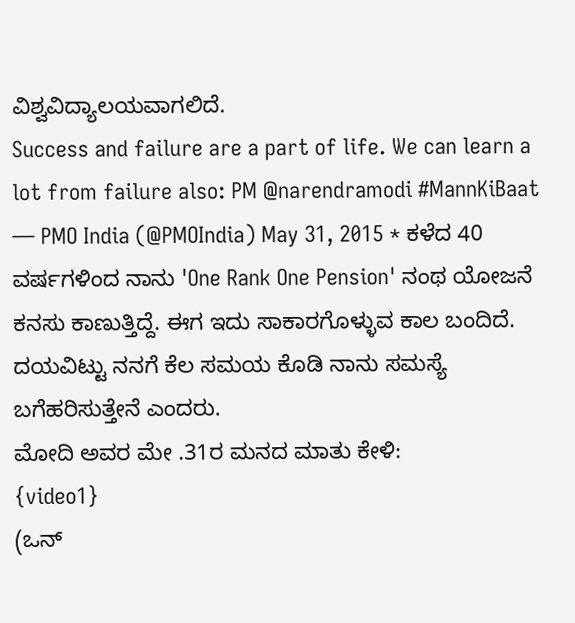ವಿಶ್ವವಿದ್ಯಾಲಯವಾಗಲಿದೆ.
Success and failure are a part of life. We can learn a lot from failure also: PM @narendramodi #MannKiBaat
— PMO India (@PMOIndia) May 31, 2015 * ಕಳೆದ 40 ವರ್ಷಗಳಿಂದ ನಾನು 'One Rank One Pension' ನಂಥ ಯೋಜನೆ ಕನಸು ಕಾಣುತ್ತಿದ್ದೆ. ಈಗ ಇದು ಸಾಕಾರಗೊಳ್ಳುವ ಕಾಲ ಬಂದಿದೆ. ದಯವಿಟ್ಟು ನನಗೆ ಕೆಲ ಸಮಯ ಕೊಡಿ ನಾನು ಸಮಸ್ಯೆ ಬಗೆಹರಿಸುತ್ತೇನೆ ಎಂದರು.
ಮೋದಿ ಅವರ ಮೇ .31ರ ಮನದ ಮಾತು ಕೇಳಿ:
{video1}
(ಒನ್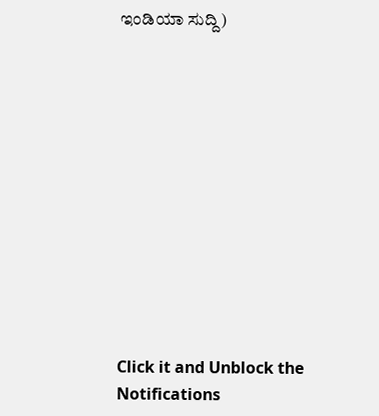ಇಂಡಿಯಾ ಸುದ್ದಿ)












Click it and Unblock the Notifications